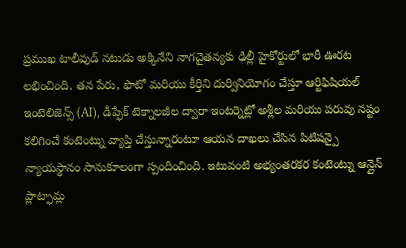ప్రముఖ టాలీవుడ్ నటుడు అక్కినేని నాగచైతన్యకు ఢిల్లీ హైకోర్టులో భారీ ఊరట లభించింది. తన పేరు, ఫొటో మరియు కీర్తిని దుర్వినియోగం చేస్తూ ఆర్టిఫిషియల్ ఇంటెలిజెన్స్ (AI), డీప్ఫేక్ టెక్నాలజీల ద్వారా ఇంటర్నెట్లో అశ్లీల మరియు పరువు నష్టం కలిగించే కంటెంట్ను వ్యాప్తి చేస్తున్నారంటూ ఆయన దాఖలు చేసిన పిటిషన్పై న్యాయస్థానం సానుకూలంగా స్పందించింది. ఇటువంటి అభ్యంతరకర కంటెంట్ను ఆన్లైన్ ప్లాట్ఫామ్ల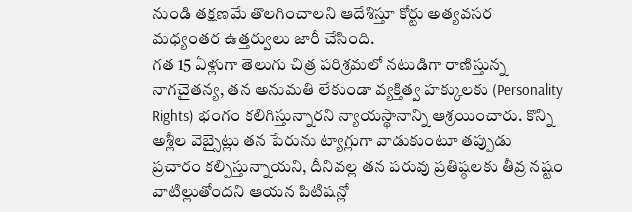నుండి తక్షణమే తొలగించాలని ఆదేశిస్తూ కోర్టు అత్యవసర మధ్యంతర ఉత్తర్వులు జారీ చేసింది.
గత 15 ఏళ్లుగా తెలుగు చిత్ర పరిశ్రమలో నటుడిగా రాణిస్తున్న నాగచైతన్య, తన అనుమతి లేకుండా వ్యక్తిత్వ హక్కులకు (Personality Rights) భంగం కలిగిస్తున్నారని న్యాయస్థానాన్ని ఆశ్రయించారు. కొన్ని అశ్లీల వెబ్సైట్లు తన పేరును ట్యాగ్లుగా వాడుకుంటూ తప్పుడు ప్రచారం కల్పిస్తున్నాయని, దీనివల్ల తన పరువు ప్రతిష్ఠలకు తీవ్ర నష్టం వాటిల్లుతోందని ఆయన పిటిషన్లో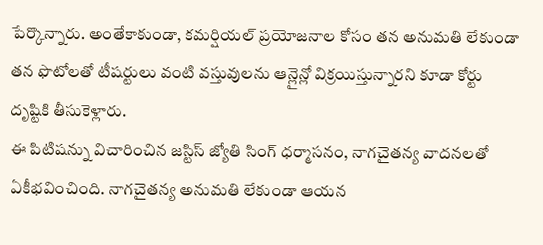పేర్కొన్నారు. అంతేకాకుండా, కమర్షియల్ ప్రయోజనాల కోసం తన అనుమతి లేకుండా తన ఫొటోలతో టీషర్టులు వంటి వస్తువులను ఆన్లైన్లో విక్రయిస్తున్నారని కూడా కోర్టు దృష్టికి తీసుకెళ్లారు.
ఈ పిటిషన్ను విచారించిన జస్టిస్ జ్యోతి సింగ్ ధర్మాసనం, నాగచైతన్య వాదనలతో ఏకీభవించింది. నాగచైతన్య అనుమతి లేకుండా ఆయన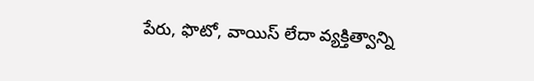పేరు, ఫొటో, వాయిస్ లేదా వ్యక్తిత్వాన్ని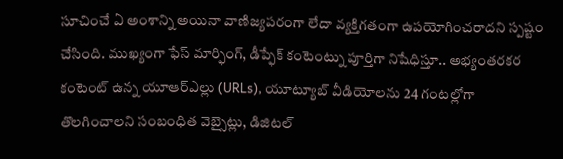సూచించే ఏ అంశాన్ని అయినా వాణిజ్యపరంగా లేదా వ్యక్తిగతంగా ఉపయోగించరాదని స్పష్టం చేసింది. ముఖ్యంగా ఫేస్ మార్ఫింగ్, డీప్ఫేక్ కంటెంట్ను పూర్తిగా నిషేధిస్తూ.. అభ్యంతరకర కంటెంట్ ఉన్న యూఆర్ఎల్లు (URLs), యూట్యూబ్ వీడియోలను 24 గంటల్లోగా తొలగించాలని సంబంధిత వెబ్సైట్లు, డిజిటల్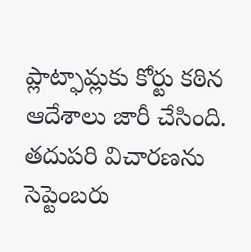ప్లాట్ఫామ్లకు కోర్టు కఠిన ఆదేశాలు జారీ చేసింది. తదుపరి విచారణను సెప్టెంబరు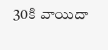30కి వాయిదా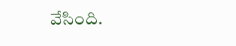వేసింది.